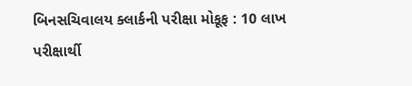બિનસચિવાલય ક્લાર્કની પરીક્ષા મોકૂફ : 10 લાખ પરીક્ષાર્થી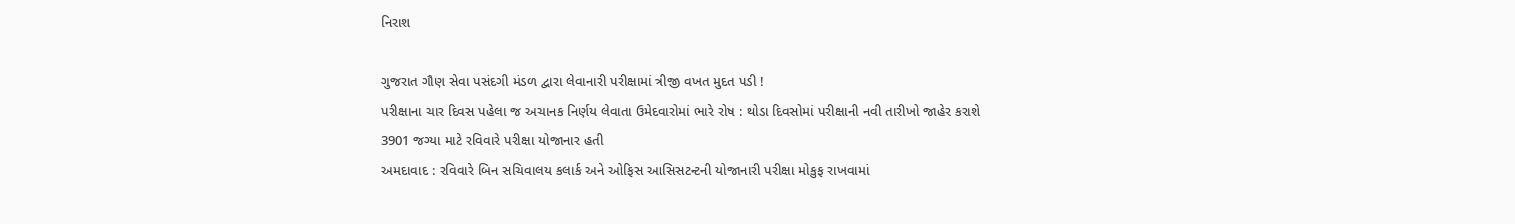નિરાશ

ગુજરાત ગૌણ સેવા પસંદગી મંડળ દ્વારા લેવાનારી પરીક્ષામાં ત્રીજી વખત મુદત પડી !
પરીક્ષાના ચાર દિવસ પહેલા જ અચાનક નિર્ણય લેવાતા ઉમેદવારોમાં ભારે રોષ : થોડા દિવસોમાં પરીક્ષાની નવી તારીખો જાહેર કરાશે
3901 જગ્યા માટે રવિવારે પરીક્ષા યોજાનાર હતી
અમદાવાદ : રવિવારે બિન સચિવાલય કલાર્ક અને ઓફિસ આસિસટન્ટની યોજાનારી પરીક્ષા મોકુફ રાખવામાં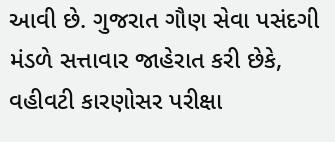આવી છે. ગુજરાત ગૌણ સેવા પસંદગી મંડળે સત્તાવાર જાહેરાત કરી છેકે, વહીવટી કારણોસર પરીક્ષા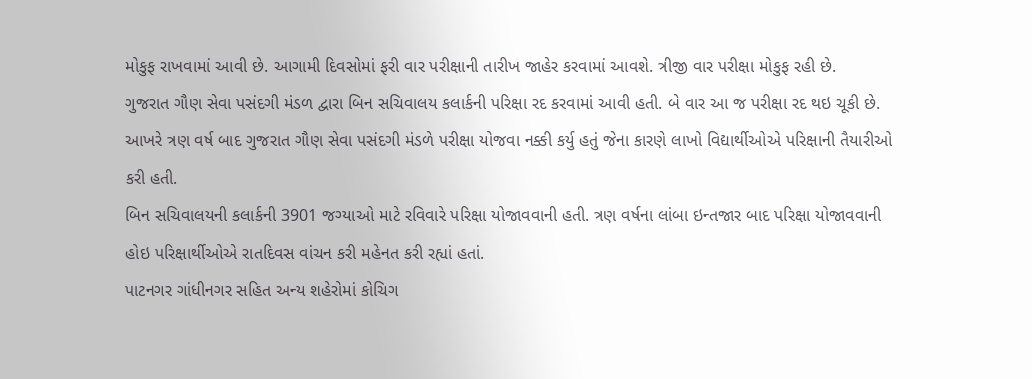મોકુફ રાખવામાં આવી છે. આગામી દિવસોમાં ફરી વાર પરીક્ષાની તારીખ જાહેર કરવામાં આવશે. ત્રીજી વાર પરીક્ષા મોકુફ રહી છે.
ગુજરાત ગૌણ સેવા પસંદગી મંડળ દ્વારા બિન સચિવાલય કલાર્કની પરિક્ષા રદ કરવામાં આવી હતી. બે વાર આ જ પરીક્ષા રદ થઇ ચૂકી છે. આખરે ત્રણ વર્ષ બાદ ગુજરાત ગૌણ સેવા પસંદગી મંડળે પરીક્ષા યોજવા નક્કી કર્યુ હતું જેના કારણે લાખો વિદ્યાર્થીઓએ પરિક્ષાની તૈયારીઓ કરી હતી.
બિન સચિવાલયની કલાર્કની 3901 જગ્યાઓ માટે રવિવારે પરિક્ષા યોજાવવાની હતી. ત્રણ વર્ષના લાંબા ઇન્તજાર બાદ પરિક્ષા યોજાવવાની હોઇ પરિક્ષાર્થીઓએ રાતદિવસ વાંચન કરી મહેનત કરી રહ્યાં હતાં.
પાટનગર ગાંધીનગર સહિત અન્ય શહેરોમાં કોચિગ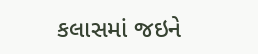કલાસમાં જઇને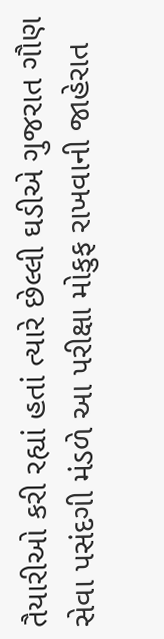તૈયારીઓ કરી રહ્યાં હતાં ત્યારે છેલ્લી ઘડીએ ગુજરાત ગૌણ સેવા પસંદગી મંડળે આ પરીક્ષા મોકુફ રાખવાની જાહેરાત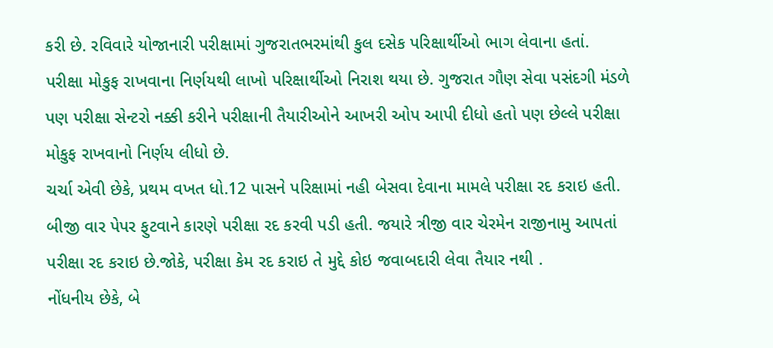કરી છે. રવિવારે યોજાનારી પરીક્ષામાં ગુજરાતભરમાંથી કુલ દસેક પરિક્ષાર્થીઓ ભાગ લેવાના હતાં.
પરીક્ષા મોકુફ રાખવાના નિર્ણયથી લાખો પરિક્ષાર્થીઓ નિરાશ થયા છે. ગુજરાત ગૌણ સેવા પસંદગી મંડળે પણ પરીક્ષા સેન્ટરો નક્કી કરીને પરીક્ષાની તૈયારીઓને આખરી ઓપ આપી દીધો હતો પણ છેલ્લે પરીક્ષા મોકુફ રાખવાનો નિર્ણય લીધો છે.
ચર્ચા એવી છેકે, પ્રથમ વખત ધો.12 પાસને પરિક્ષામાં નહી બેસવા દેવાના મામલે પરીક્ષા રદ કરાઇ હતી. બીજી વાર પેપર ફુટવાને કારણે પરીક્ષા રદ કરવી પડી હતી. જયારે ત્રીજી વાર ચેરમેન રાજીનામુ આપતાં પરીક્ષા રદ કરાઇ છે.જોકે, પરીક્ષા કેમ રદ કરાઇ તે મુદ્દે કોઇ જવાબદારી લેવા તૈયાર નથી .
નોંધનીય છેકે, બે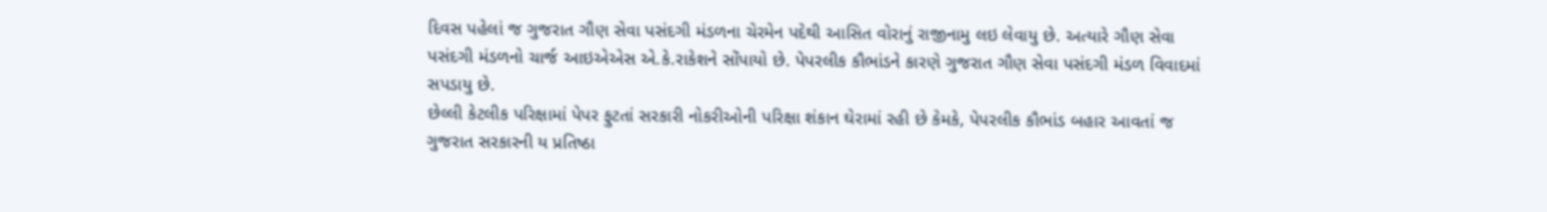દિવસ પહેલાં જ ગુજરાત ગૌણ સેવા પસંદગી મંડળના ચેરમેન પદેથી આસિત વોરાનું રાજીનામુ લઇ લેવાયુ છે. અત્યારે ગૌણ સેવા પસંદગી મંડળનો ચાર્જ આઇએએસ એ.કે.રાકેશને સોંપાયો છે. પેપરલીક કૌભાંડને કારણે ગુજરાત ગૌણ સેવા પસંદગી મંડળ વિવાદમાં સપડાયુ છે.
છેલ્લી કેટલીક પરિક્ષામાં પેપર ફુટતાં સરકારી નોકરીઓની પરિક્ષા શંકાન ઘેરામાં રહી છે કેમકે, પેપરલીક કૌભાંડ બહાર આવતાં જ ગુજરાત સરકારની ય પ્રતિષ્ઠા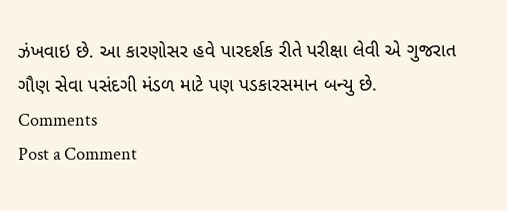ઝંખવાઇ છે. આ કારણોસર હવે પારદર્શક રીતે પરીક્ષા લેવી એ ગુજરાત ગૌણ સેવા પસંદગી મંડળ માટે પણ પડકારસમાન બન્યુ છે.
Comments
Post a Comment